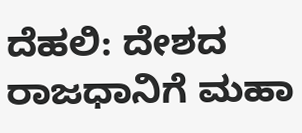ದೆಹಲಿ: ದೇಶದ ರಾಜಧಾನಿಗೆ ಮಹಾ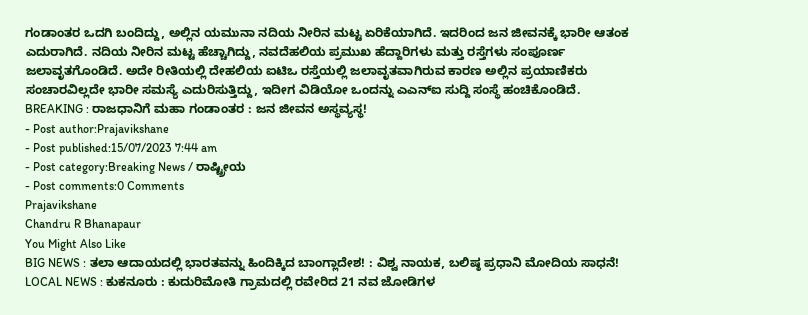ಗಂಡಾಂತರ ಒದಗಿ ಬಂದಿದ್ದು, ಅಲ್ಲಿನ ಯಮುನಾ ನದಿಯ ನೀರಿನ ಮಟ್ಟ ಏರಿಕೆಯಾಗಿದೆ. ಇದರಿಂದ ಜನ ಜೀವನಕ್ಕೆ ಭಾರೀ ಆತಂಕ ಎದುರಾಗಿದೆ. ನದಿಯ ನೀರಿನ ಮಟ್ಟ ಹೆಚ್ಚಾಗಿದ್ದು, ನವದೆಹಲಿಯ ಪ್ರಮುಖ ಹೆದ್ದಾರಿಗಳು ಮತ್ತು ರಸ್ತೆಗಳು ಸಂಪೂರ್ಣ ಜಲಾವೃತಗೊಂಡಿದೆ. ಅದೇ ರೀತಿಯಲ್ಲಿ ದೇಹಲಿಯ ಐಟಿಒ ರಸ್ತೆಯಲ್ಲಿ ಜಲಾವೃತವಾಗಿರುವ ಕಾರಣ ಅಲ್ಲಿನ ಪ್ರಯಾಣಿಕರು ಸಂಚಾರವಿಲ್ಲದೇ ಭಾರೀ ಸಮಸ್ಯೆ ಎದುರಿಸುತ್ತಿದ್ದು, ಇದೀಗ ವಿಡಿಯೋ ಒಂದನ್ನು ಎಎನ್ಐ ಸುದ್ದಿ ಸಂಸ್ಥೆ ಹಂಚಿಕೊಂಡಿದೆ.
BREAKING : ರಾಜಧಾನಿಗೆ ಮಹಾ ಗಂಡಾಂತರ : ಜನ ಜೀವನ ಅಸ್ಥವ್ಯಸ್ಥ!
- Post author:Prajavikshane
- Post published:15/07/2023 7:44 am
- Post category:Breaking News / ರಾಷ್ಟ್ರೀಯ
- Post comments:0 Comments
Prajavikshane
Chandru R Bhanapaur
You Might Also Like
BIG NEWS : ತಲಾ ಆದಾಯದಲ್ಲಿ ಭಾರತವನ್ನು ಹಿಂದಿಕ್ಕಿದ ಬಾಂಗ್ಲಾದೇಶ! : ವಿಶ್ವ ನಾಯಕ, ಬಲಿಷ್ಠ ಪ್ರಧಾನಿ ಮೋದಿಯ ಸಾಧನೆ!
LOCAL NEWS : ಕುಕನೂರು : ಕುದುರಿಮೋತಿ ಗ್ರಾಮದಲ್ಲಿ ರವೇರಿದ 21 ನವ ಜೋಡಿಗಳ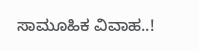ಸಾಮೂಹಿಕ ವಿವಾಹ..!